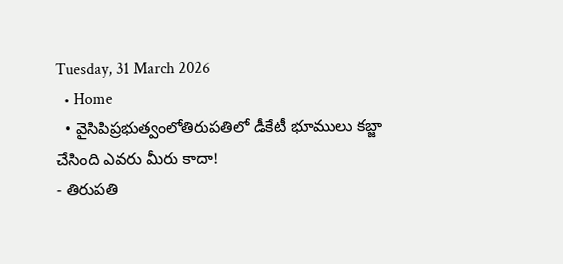Tuesday, 31 March 2026
  • Home
  • వైసిపిప్రభుత్వంలోతిరుపతిలో డీకేటీ భూములు కబ్జా చేసింది ఎవరు మీరు కాదా!
- తిరుపతి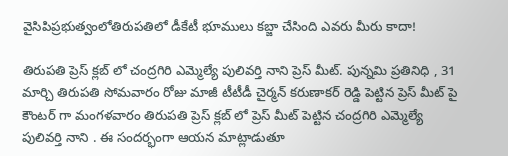వైసిపిప్రభుత్వంలోతిరుపతిలో డీకేటీ భూములు కబ్జా చేసింది ఎవరు మీరు కాదా!

తిరుపతి ప్రెస్ క్లబ్ లో చంద్రగిరి ఎమ్మెల్యే పులివర్తి నాని ప్రెస్ మీట్. పున్నమి ప్రతినిధి , 31 మార్చి తిరుపతి సోమవారం రోజు మాజీ టీటీడీ చైర్మన్ కరుణాకర్ రెడ్డి పెట్టిన ప్రెస్ మీట్ పై కౌంటర్ గా మంగళవారం తిరుపతి ప్రెస్ క్లబ్ లో ప్రెస్ మీట్ పెట్టిన చంద్రగిరి ఎమ్మెల్యే పులివర్తి నాని . ఈ సందర్భంగా ఆయన మాట్లాడుతూ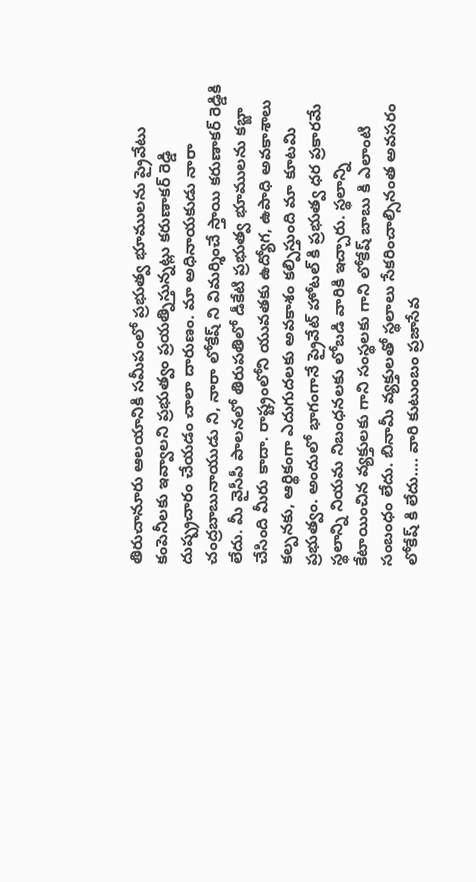తిరుచానూరు ఆలయానికి సమీపంలో ప్రభుత్వ భూములను ప్రైవేటు కంపెనీలకు ఇవ్వాలని ప్రభుత్వం ప్రయత్నిస్తున్నట్లు కరుణాకర్ రెడ్డి దుష్ప్రచారం చేయడం చాలా దారుణం. మా అధినాయకుడు నారా చంద్రబాబునాయుడు ని, నారా లోకేష్ ని విమర్శించే స్తాయి కరుణాకర్ రెడ్డికి లేదు. మీ వైసీపీ పాలనలో తిరుపతిలో డీకేటి ప్రభుత్వ భూములను కబ్జా చేసింది మీరు కాదా. రాష్ట్రంలోని యువతకు ఉద్యోగ, ఉపాధి అవకాశాలు కల్పనకు, ఆర్థికంగా ఎదుగుదలకు అవకాశం కల్పిస్తుంది మా కూటమి ప్రభుత్వం. అందులో భాగంగానే ప్రైవేట్ హోటల్ కి ప్రభుత్వ ధర ప్రకారమే స్థలాన్ని నియమ నిబంధనలకు లోబడి వారికి ఇచ్చారు. స్థలాన్ని కేటాయించిన వ్యక్తులకు గాని సంస్థలకు గాని లోకేష్ బాబు కి ఎలాంటి సంబంధం లేదు. బినామీ వ్యక్తులతో స్థలాలు సేకరించాల్సినంత అవసరం లోకేష్ కి లేదు…. వారి కుటుంబం ప్రజాసేవ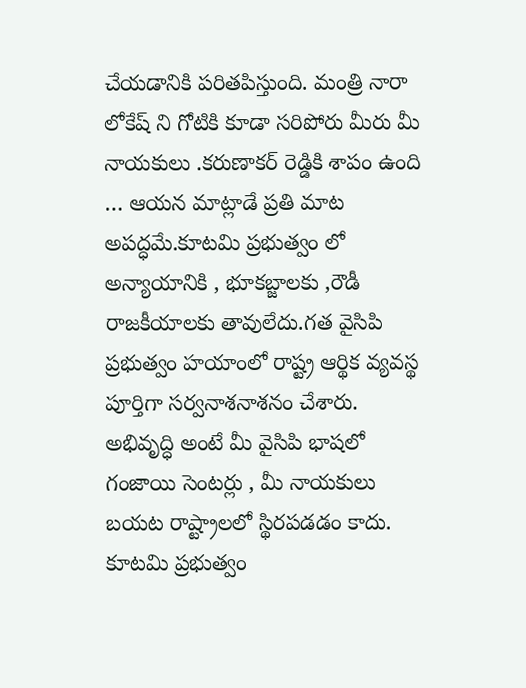చేయడానికి పరితపిస్తుంది. మంత్రి నారా లోకేష్ ని గోటికి కూడా సరిపోరు మీరు మీ నాయకులు .కరుణాకర్ రెడ్డికి శాపం ఉంది … ఆయన మాట్లాడే ప్రతి మాట అపద్ధమే.కూటమి ప్రభుత్వం లో అన్యాయానికి , భూకబ్జాలకు ,రౌడీ రాజకీయాలకు తావులేదు.గత వైసిపి ప్రభుత్వం హయాంలో రాష్ట్ర ఆర్థిక వ్యవస్థ పూర్తిగా సర్వనాశనాశనం చేశారు. అభివృద్ధి అంటే మీ వైసిపి భాషలో గంజాయి సెంటర్లు , మీ నాయకులు బయట రాష్ట్రాలలో స్థిరపడడం కాదు. కూటమి ప్రభుత్వం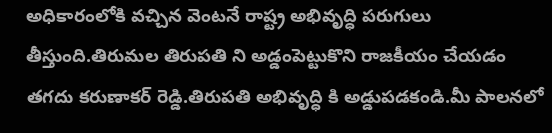అధికారంలోకి వచ్చిన వెంటనే రాష్ట్ర అభివృద్ధి పరుగులు తీస్తుంది.తిరుమల తిరుపతి ని అడ్డంపెట్టుకొని రాజకీయం చేయడం తగదు కరుణాకర్ రెడ్డి.తిరుపతి అభివృద్ధి కి అడ్డుపడకండి.మీ పాలనలో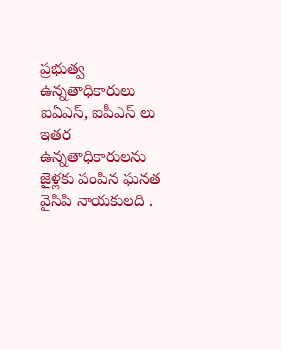ప్రభుత్వ ఉన్నతాధికారులు ఐఏఎస్, ఐపీఎస్ లు ఇతర ఉన్నతాధికారులను జైళ్లకు పంపిన ఘనత వైసిపి నాయకులది .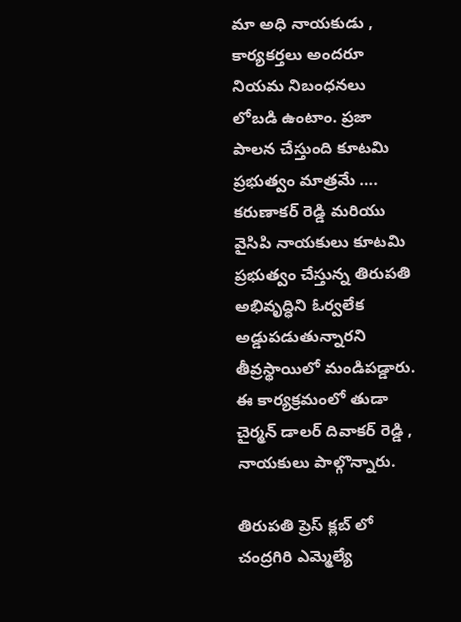మా అధి నాయకుడు , కార్యకర్తలు అందరూ నియమ నిబంధనలు లోబడి ఉంటాం. ప్రజా పాలన చేస్తుంది కూటమి ప్రభుత్వం మాత్రమే …. కరుణాకర్ రెడ్డి మరియు వైసిపి నాయకులు కూటమి ప్రభుత్వం చేస్తున్న తిరుపతి అభివృద్ధిని ఓర్వలేక అడ్డుపడుతున్నారని తీవ్రస్థాయిలో మండిపడ్డారు. ఈ కార్యక్రమంలో తుడా చైర్మన్ డాలర్ దివాకర్ రెడ్డి , నాయకులు పాల్గొన్నారు.

తిరుపతి ప్రెస్ క్లబ్ లో చంద్రగిరి ఎమ్మెల్యే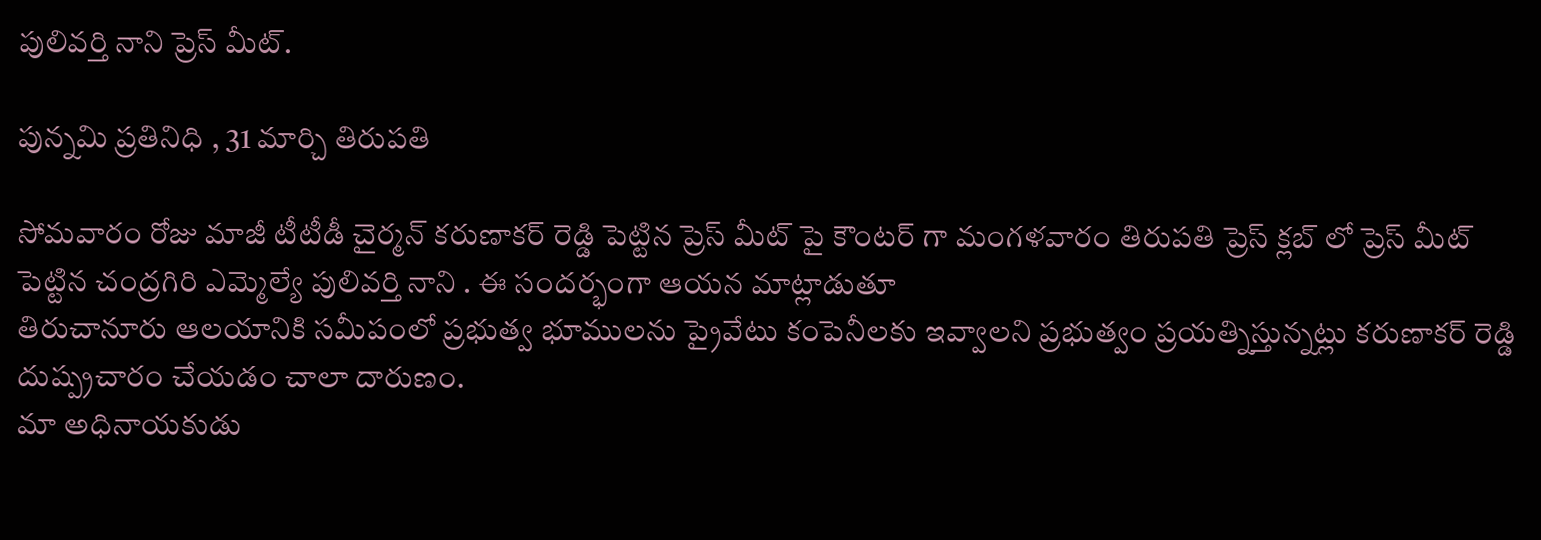పులివర్తి నాని ప్రెస్ మీట్.

పున్నమి ప్రతినిధి , 31 మార్చి తిరుపతి

సోమవారం రోజు మాజీ టీటీడీ చైర్మన్ కరుణాకర్ రెడ్డి పెట్టిన ప్రెస్ మీట్ పై కౌంటర్ గా మంగళవారం తిరుపతి ప్రెస్ క్లబ్ లో ప్రెస్ మీట్ పెట్టిన చంద్రగిరి ఎమ్మెల్యే పులివర్తి నాని . ఈ సందర్భంగా ఆయన మాట్లాడుతూ
తిరుచానూరు ఆలయానికి సమీపంలో ప్రభుత్వ భూములను ప్రైవేటు కంపెనీలకు ఇవ్వాలని ప్రభుత్వం ప్రయత్నిస్తున్నట్లు కరుణాకర్ రెడ్డి దుష్ప్రచారం చేయడం చాలా దారుణం.
మా అధినాయకుడు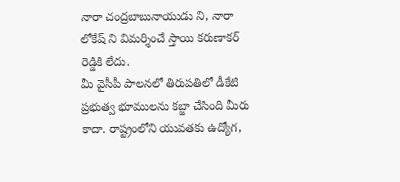నారా చంద్రబాబునాయుడు ని, నారా లోకేష్ ని విమర్శించే స్తాయి కరుణాకర్ రెడ్డికి లేదు.
మీ వైసీపీ పాలనలో తిరుపతిలో డీకేటి ప్రభుత్వ భూములను కబ్జా చేసింది మీరు కాదా. రాష్ట్రంలోని యువతకు ఉద్యోగ,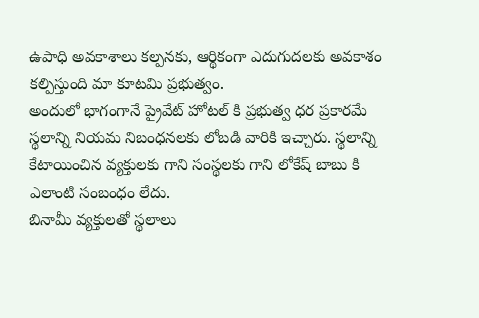ఉపాధి అవకాశాలు కల్పనకు, ఆర్థికంగా ఎదుగుదలకు అవకాశం కల్పిస్తుంది మా కూటమి ప్రభుత్వం.
అందులో భాగంగానే ప్రైవేట్ హోటల్ కి ప్రభుత్వ ధర ప్రకారమే స్థలాన్ని నియమ నిబంధనలకు లోబడి వారికి ఇచ్చారు. స్థలాన్ని కేటాయించిన వ్యక్తులకు గాని సంస్థలకు గాని లోకేష్ బాబు కి ఎలాంటి సంబంధం లేదు.
బినామీ వ్యక్తులతో స్థలాలు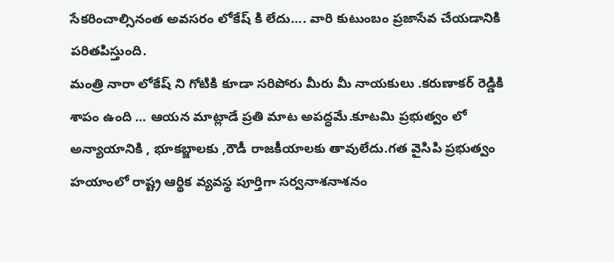సేకరించాల్సినంత అవసరం లోకేష్ కి లేదు…. వారి కుటుంబం ప్రజాసేవ చేయడానికి పరితపిస్తుంది.
మంత్రి నారా లోకేష్ ని గోటికి కూడా సరిపోరు మీరు మీ నాయకులు .కరుణాకర్ రెడ్డికి శాపం ఉంది … ఆయన మాట్లాడే ప్రతి మాట అపద్ధమే.కూటమి ప్రభుత్వం లో అన్యాయానికి , భూకబ్జాలకు ,రౌడీ రాజకీయాలకు తావులేదు.గత వైసిపి ప్రభుత్వం హయాంలో రాష్ట్ర ఆర్థిక వ్యవస్థ పూర్తిగా సర్వనాశనాశనం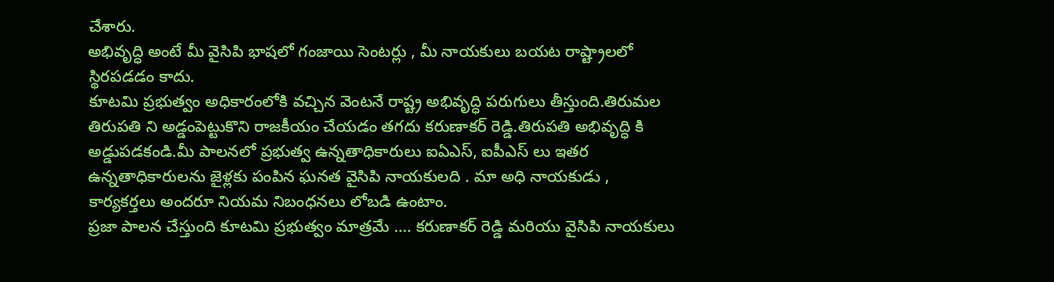చేశారు.
అభివృద్ధి అంటే మీ వైసిపి భాషలో గంజాయి సెంటర్లు , మీ నాయకులు బయట రాష్ట్రాలలో స్థిరపడడం కాదు.
కూటమి ప్రభుత్వం అధికారంలోకి వచ్చిన వెంటనే రాష్ట్ర అభివృద్ధి పరుగులు తీస్తుంది.తిరుమల తిరుపతి ని అడ్డంపెట్టుకొని రాజకీయం చేయడం తగదు కరుణాకర్ రెడ్డి.తిరుపతి అభివృద్ధి కి అడ్డుపడకండి.మీ పాలనలో ప్రభుత్వ ఉన్నతాధికారులు ఐఏఎస్, ఐపీఎస్ లు ఇతర ఉన్నతాధికారులను జైళ్లకు పంపిన ఘనత వైసిపి నాయకులది . మా అధి నాయకుడు , కార్యకర్తలు అందరూ నియమ నిబంధనలు లోబడి ఉంటాం.
ప్రజా పాలన చేస్తుంది కూటమి ప్రభుత్వం మాత్రమే …. కరుణాకర్ రెడ్డి మరియు వైసిపి నాయకులు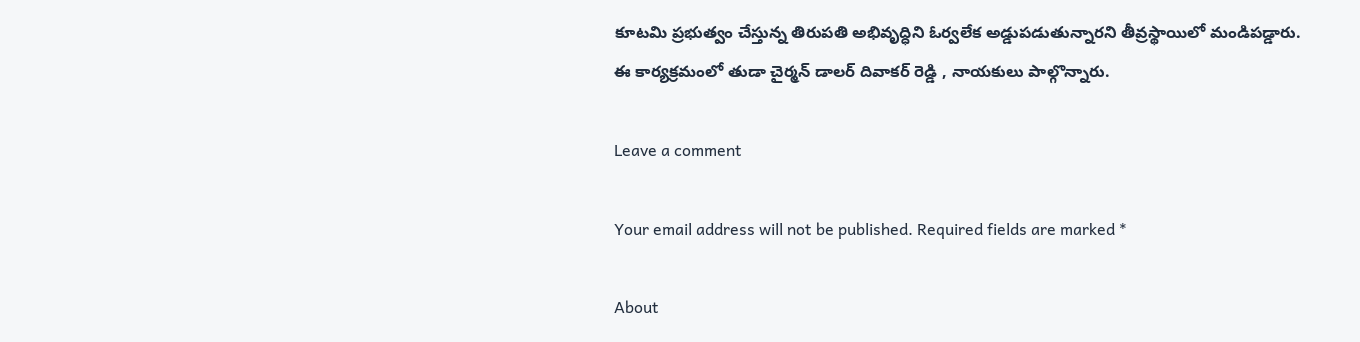కూటమి ప్రభుత్వం చేస్తున్న తిరుపతి అభివృద్ధిని ఓర్వలేక అడ్డుపడుతున్నారని తీవ్రస్థాయిలో మండిపడ్డారు.
ఈ కార్యక్రమంలో తుడా చైర్మన్ డాలర్ దివాకర్ రెడ్డి , నాయకులు పాల్గొన్నారు.

Leave a comment

Your email address will not be published. Required fields are marked *

About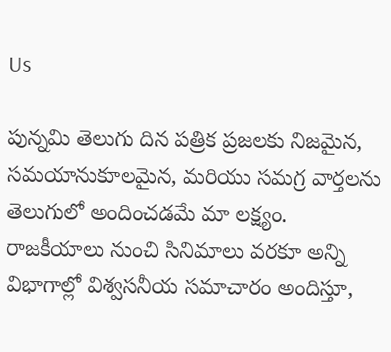Us

పున్నమి తెలుగు దిన పత్రిక ప్రజలకు నిజమైన, సమయానుకూలమైన, మరియు సమగ్ర వార్తలను తెలుగులో అందించడమే మా లక్ష్యం.
రాజకీయాలు నుంచి సినిమాలు వరకూ అన్ని విభాగాల్లో విశ్వసనీయ సమాచారం అందిస్తూ,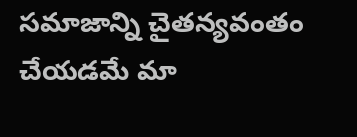సమాజాన్ని చైతన్యవంతం చేయడమే మా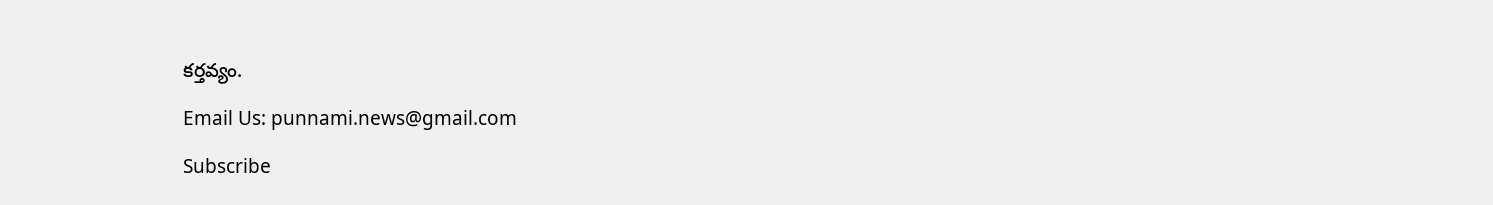కర్తవ్యం.

Email Us: punnami.news@gmail.com

Subscribe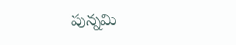పున్నమి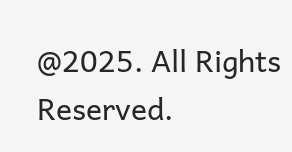@2025. All Rights Reserved.